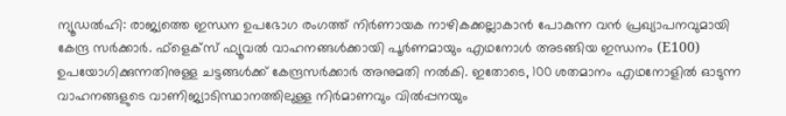ന്യൂഡൽഹി: രാജ്യത്തെ ഇന്ധന ഉപഭോഗ രംഗത്ത് നിർണായക നാഴികക്കല്ലാകാൻ പോകുന്ന വൻ പ്രഖ്യാപനവുമായി കേന്ദ്ര സർക്കാർ. ഫ്ളെക്സ് ഫ്യൂവൽ വാഹനങ്ങൾക്കായി പൂർണമായും എഥനോൾ അടങ്ങിയ ഇന്ധനം (E100) ഉപയോഗിക്കുന്നതിനുള്ള ചട്ടങ്ങൾക്ക് കേന്ദ്രസർക്കാർ അനുമതി നൽകി. ഇതോടെ, 100 ശതമാനം എഥനോളിൽ ഓടുന്ന വാഹനങ്ങളുടെ വാണിജ്യാടിസ്ഥാനത്തിലുള്ള നിർമാണവും വിൽപ്പനയും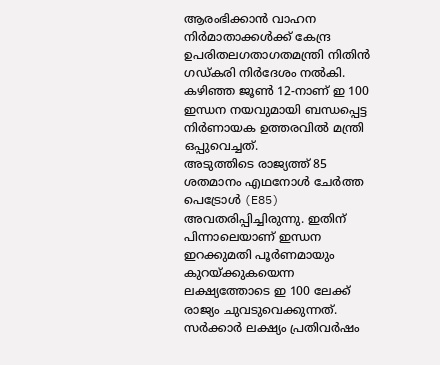ആരംഭിക്കാൻ വാഹന നിർമാതാക്കൾക്ക് കേന്ദ്ര ഉപരിതലഗതാഗതമന്ത്രി നിതിൻ ഗഡ്കരി നിർദേശം നൽകി. കഴിഞ്ഞ ജൂൺ 12-നാണ് ഇ 100 ഇന്ധന നയവുമായി ബന്ധപ്പെട്ട നിർണായക ഉത്തരവിൽ മന്ത്രി ഒപ്പുവെച്ചത്.
അടുത്തിടെ രാജ്യത്ത് 85 ശതമാനം എഥനോൾ ചേർത്ത പെട്രോൾ (E85) അവതരിപ്പിച്ചിരുന്നു. ഇതിന് പിന്നാലെയാണ് ഇന്ധന ഇറക്കുമതി പൂർണമായും കുറയ്ക്കുകയെന്ന ലക്ഷ്യത്തോടെ ഇ 100 ലേക്ക് രാജ്യം ചുവടുവെക്കുന്നത്. സർക്കാർ ലക്ഷ്യം പ്രതിവർഷം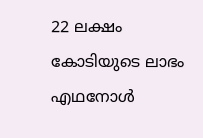22 ലക്ഷം കോടിയുടെ ലാഭം
എഥനോൾ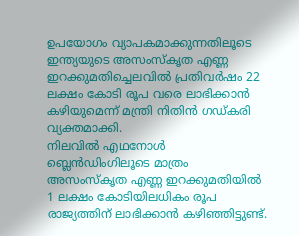ഉപയോഗം വ്യാപകമാക്കുന്നതിലൂടെ ഇന്ത്യയുടെ അസംസ്കൃത എണ്ണ ഇറക്കുമതിച്ചെലവിൽ പ്രതിവർഷം 22 ലക്ഷം കോടി രൂപ വരെ ലാഭിക്കാൻ കഴിയുമെന്ന് മന്ത്രി നിതിൻ ഗഡ്കരി വ്യക്തമാക്കി.
നിലവിൽ എഥനോൾ ബ്ലെൻഡിംഗിലൂടെ മാത്രം അസംസ്കൃത എണ്ണ ഇറക്കുമതിയിൽ 1 ലക്ഷം കോടിയിലധികം രൂപ രാജ്യത്തിന് ലാഭിക്കാൻ കഴിഞ്ഞിട്ടുണ്ട്.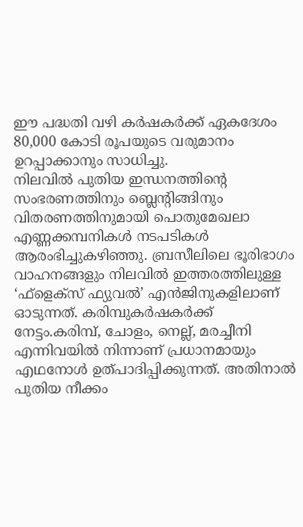ഈ പദ്ധതി വഴി കർഷകർക്ക് ഏകദേശം 80,000 കോടി രൂപയുടെ വരുമാനം ഉറപ്പാക്കാനും സാധിച്ചു.
നിലവിൽ പുതിയ ഇന്ധനത്തിന്റെ സംഭരണത്തിനും ബ്ലെന്റിങ്ങിനും വിതരണത്തിനുമായി പൊതുമേഖലാ എണ്ണക്കമ്പനികൾ നടപടികൾ ആരംഭിച്ചുകഴിഞ്ഞു. ബ്രസീലിലെ ഭൂരിഭാഗം വാഹനങ്ങളും നിലവിൽ ഇത്തരത്തിലുള്ള ‘ഫ്ളെക്സ് ഫ്യുവൽ’ എൻജിനുകളിലാണ് ഓടുന്നത്. കരിമ്പുകർഷകർക്ക് നേട്ടം.കരിമ്പ്, ചോളം, നെല്ല്, മരച്ചീനി എന്നിവയിൽ നിന്നാണ് പ്രധാനമായും എഥനോൾ ഉത്പാദിപ്പിക്കുന്നത്. അതിനാൽ പുതിയ നീക്കം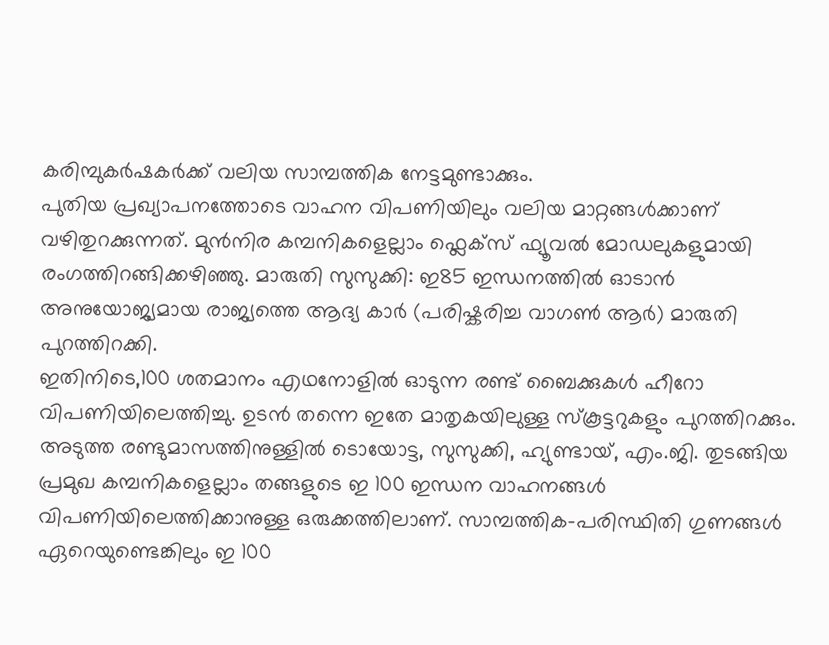കരിമ്പുകർഷകർക്ക് വലിയ സാമ്പത്തിക നേട്ടമുണ്ടാക്കും.
പുതിയ പ്രഖ്യാപനത്തോടെ വാഹന വിപണിയിലും വലിയ മാറ്റങ്ങൾക്കാണ് വഴിതുറക്കുന്നത്. മുൻനിര കമ്പനികളെല്ലാം ഫ്ലെക്സ് ഫ്യൂവൽ മോഡലുകളുമായി രംഗത്തിറങ്ങിക്കഴിഞ്ഞു. മാരുതി സുസുക്കി: ഇ85 ഇന്ധനത്തിൽ ഓടാൻ അനുയോജ്യമായ രാജ്യത്തെ ആദ്യ കാർ (പരിഷ്കരിച്ച വാഗൺ ആർ) മാരുതി പുറത്തിറക്കി.
ഇതിനിടെ,100 ശതമാനം എഥനോളിൽ ഓടുന്ന രണ്ട് ബൈക്കുകൾ ഹീറോ വിപണിയിലെത്തിച്ചു. ഉടൻ തന്നെ ഇതേ മാതൃകയിലുള്ള സ്കൂട്ടറുകളും പുറത്തിറക്കും. അടുത്ത രണ്ടുമാസത്തിനുള്ളിൽ ടൊയോട്ട, സുസുക്കി, ഹ്യുണ്ടായ്, എം.ജി. തുടങ്ങിയ പ്രമുഖ കമ്പനികളെല്ലാം തങ്ങളുടെ ഇ 100 ഇന്ധന വാഹനങ്ങൾ വിപണിയിലെത്തിക്കാനുള്ള ഒരുക്കത്തിലാണ്. സാമ്പത്തിക-പരിസ്ഥിതി ഗുണങ്ങൾ ഏറെയുണ്ടെങ്കിലും ഇ 100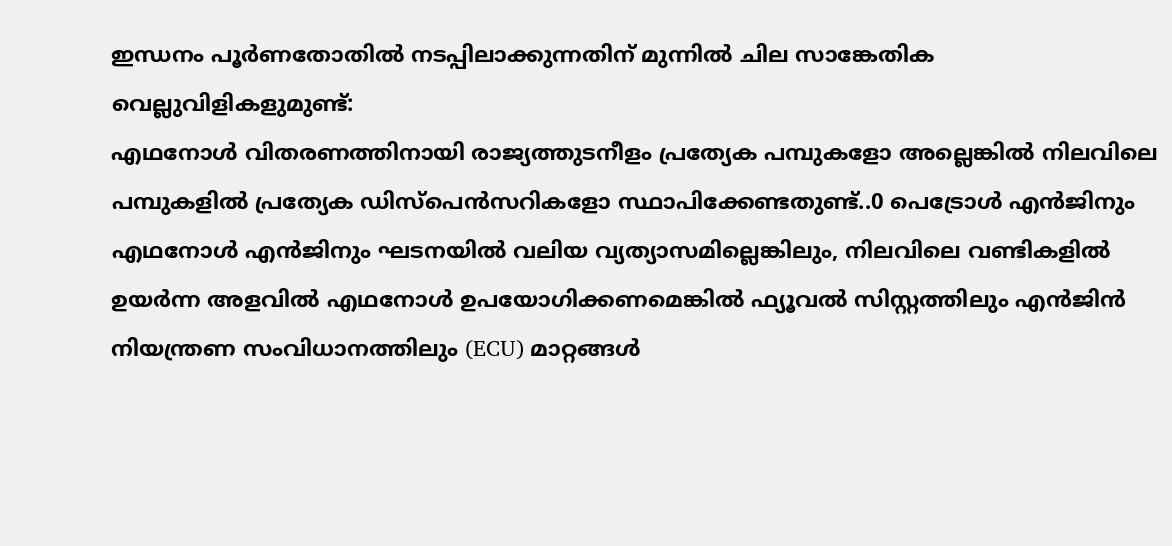ഇന്ധനം പൂർണതോതിൽ നടപ്പിലാക്കുന്നതിന് മുന്നിൽ ചില സാങ്കേതിക വെല്ലുവിളികളുമുണ്ട്:
എഥനോൾ വിതരണത്തിനായി രാജ്യത്തുടനീളം പ്രത്യേക പമ്പുകളോ അല്ലെങ്കിൽ നിലവിലെ പമ്പുകളിൽ പ്രത്യേക ഡിസ്പെൻസറികളോ സ്ഥാപിക്കേണ്ടതുണ്ട്..0 പെട്രോൾ എൻജിനും എഥനോൾ എൻജിനും ഘടനയിൽ വലിയ വ്യത്യാസമില്ലെങ്കിലും, നിലവിലെ വണ്ടികളിൽ ഉയർന്ന അളവിൽ എഥനോൾ ഉപയോഗിക്കണമെങ്കിൽ ഫ്യൂവൽ സിസ്റ്റത്തിലും എൻജിൻ നിയന്ത്രണ സംവിധാനത്തിലും (ECU) മാറ്റങ്ങൾ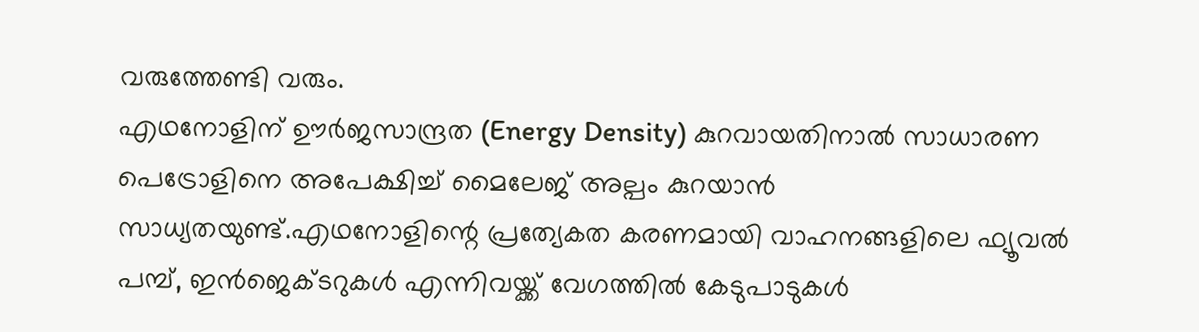വരുത്തേണ്ടി വരും.
എഥനോളിന് ഊർജസാന്ദ്രത (Energy Density) കുറവായതിനാൽ സാധാരണ പെട്രോളിനെ അപേക്ഷിച്ച് മൈലേജ് അല്പം കുറയാൻ സാധ്യതയുണ്ട്.എഥനോളിന്റെ പ്രത്യേകത കരണമായി വാഹനങ്ങളിലെ ഫ്യൂവൽ പമ്പ്, ഇൻജെക്ടറുകൾ എന്നിവയ്ക്ക് വേഗത്തിൽ കേടുപാടുകൾ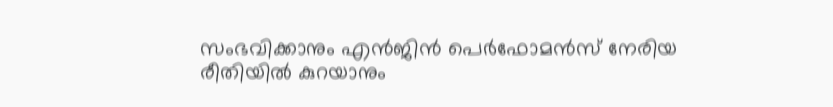സംഭവിക്കാനും എൻജിൻ പെർഫോമൻസ് നേരിയ രീതിയിൽ കുറയാനും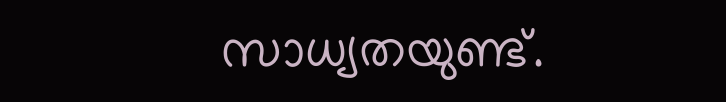സാധ്യതയുണ്ട്.